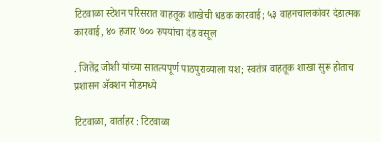टिटवाळा स्टेशन परिसरात वाहतूक शाखेची धडक कारवाई; ५३ वाहनचालकांवर दंडात्मक कारवाई, ४० हजार ७०० रुपयांचा दंड वसूल

. जितेंद्र जोशी यांच्या सातत्यपूर्ण पाठपुराव्याला यश; स्वतंत्र वाहतूक शाखा सुरू होताच प्रशासन ॲक्शन मोडमध्ये

टिटवाळा, वार्ताहर : टिटवाळा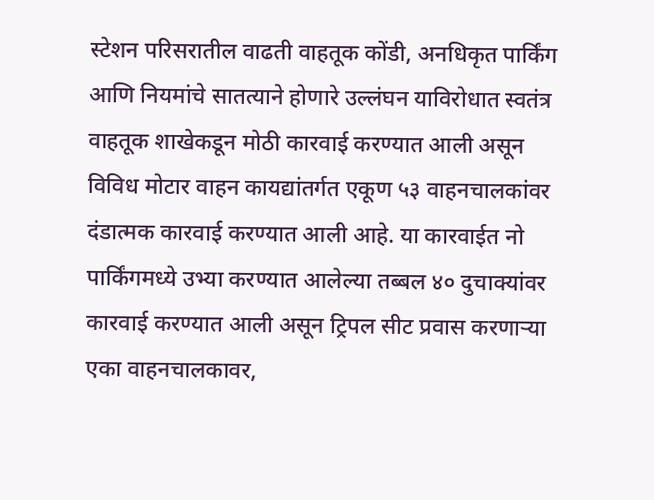स्टेशन परिसरातील वाढती वाहतूक कोंडी, अनधिकृत पार्किंग आणि नियमांचे सातत्याने होणारे उल्लंघन याविरोधात स्वतंत्र वाहतूक शाखेकडून मोठी कारवाई करण्यात आली असून विविध मोटार वाहन कायद्यांतर्गत एकूण ५३ वाहनचालकांवर दंडात्मक कारवाई करण्यात आली आहे. या कारवाईत नो पार्किंगमध्ये उभ्या करण्यात आलेल्या तब्बल ४० दुचाक्यांवर कारवाई करण्यात आली असून ट्रिपल सीट प्रवास करणाऱ्या एका वाहनचालकावर,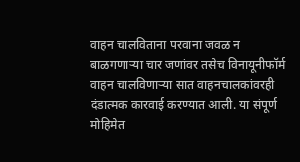वाहन चालविताना परवाना जवळ न बाळगणाऱ्या चार जणांवर तसेच विनायूनीफॉर्म वाहन चालविणाऱ्या सात वाहनचालकांवरही दंडात्मक कारवाई करण्यात आली. या संपूर्ण मोहिमेत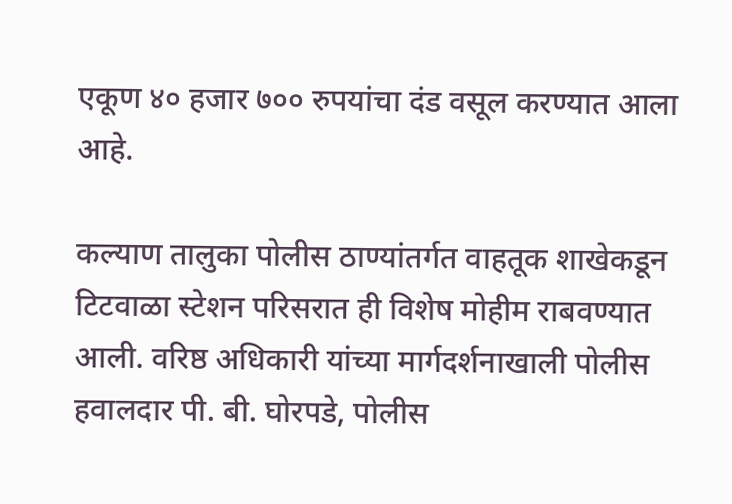एकूण ४० हजार ७०० रुपयांचा दंड वसूल करण्यात आला आहे.

कल्याण तालुका पोलीस ठाण्यांतर्गत वाहतूक शाखेकडून टिटवाळा स्टेशन परिसरात ही विशेष मोहीम राबवण्यात आली. वरिष्ठ अधिकारी यांच्या मार्गदर्शनाखाली पोलीस हवालदार पी. बी. घोरपडे, पोलीस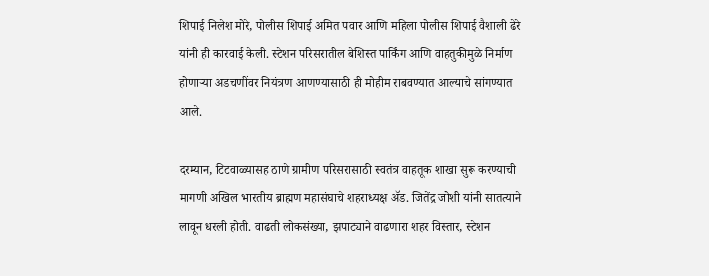शिपाई निलेश मोरे, पोलीस शिपाई अमित पवार आणि महिला पोलीस शिपाई वैशाली ढेरे यांनी ही कारवाई केली. स्टेशन परिसरातील बेशिस्त पार्किंग आणि वाहतुकीमुळे निर्माण होणाऱ्या अडचणींवर नियंत्रण आणण्यासाठी ही मोहीम राबवण्यात आल्याचे सांगण्यात आले.

दरम्यान, टिटवाळ्यासह ठाणे ग्रामीण परिसरासाठी स्वतंत्र वाहतूक शाखा सुरू करण्याची मागणी अखिल भारतीय ब्राह्मण महासंघाचे शहराध्यक्ष ॲड. जितेंद्र जोशी यांनी सातत्याने लावून धरली होती. वाढती लोकसंख्या, झपाट्याने वाढणारा शहर विस्तार, स्टेशन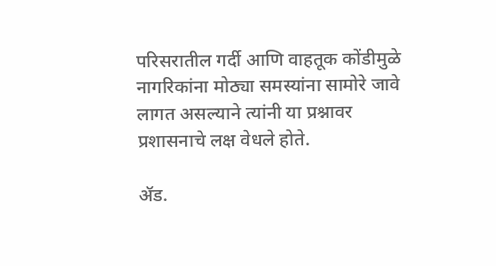परिसरातील गर्दी आणि वाहतूक कोंडीमुळे नागरिकांना मोठ्या समस्यांना सामोरे जावे लागत असल्याने त्यांनी या प्रश्नावर प्रशासनाचे लक्ष वेधले होते.

ॲड.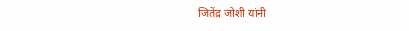जितेंद्र जोशी यांनी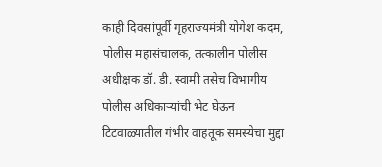काही दिवसांपूर्वी गृहराज्यमंत्री योगेश कदम, पोलीस महासंचालक, तत्कालीन पोलीस अधीक्षक डॉ. डी. स्वामी तसेच विभागीय पोलीस अधिकाऱ्यांची भेट घेऊन टिटवाळ्यातील गंभीर वाहतूक समस्येचा मुद्दा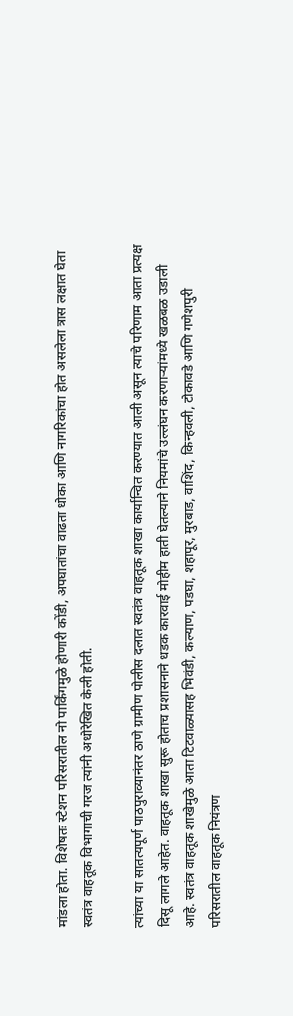मांडला होता. विशेषतः स्टेशन परिसरातील नो पार्किंगमुळे होणारी कोंडी, अपघातांचा वाढता धोका आणि नागरिकांचा होत असलेला त्रास लक्षात घेता स्वतंत्र वाहतूक विभागाची गरज त्यांनी अधोरेखित केली होती.

त्यांच्या या सातत्यपूर्ण पाठपुराव्यानंतर ठाणे ग्रामीण पोलीस दलात स्वतंत्र वाहतूक शाखा कार्यान्वित करण्यात आली असून त्याचे परिणाम आता प्रत्यक्ष दिसू लागले आहेत. वाहतूक शाखा सुरू होताच प्रशासनाने धडक कारवाई मोहीम हाती घेतल्याने नियमांचे उल्लंघन करणाऱ्यांमध्ये खळबळ उडाली आहे. स्वतंत्र वाहतूक शाखेमुळे आता टिटवाळ्यासह भिवंडी, कल्याण, पडघा, शहापूर, मुरबाड, वाशिंद, किन्हवली, टोकावडे आणि गणेशपुरी परिसरातील वाहतूक नियंत्रण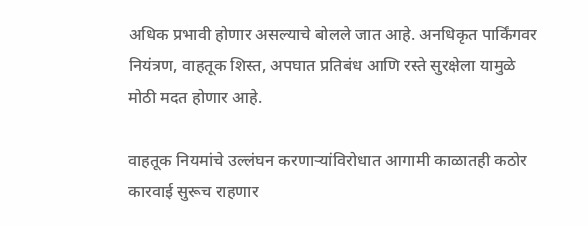अधिक प्रभावी होणार असल्याचे बोलले जात आहे. अनधिकृत पार्किंगवर नियंत्रण, वाहतूक शिस्त, अपघात प्रतिबंध आणि रस्ते सुरक्षेला यामुळे मोठी मदत होणार आहे.

वाहतूक नियमांचे उल्लंघन करणाऱ्यांविरोधात आगामी काळातही कठोर कारवाई सुरूच राहणार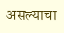असल्याचा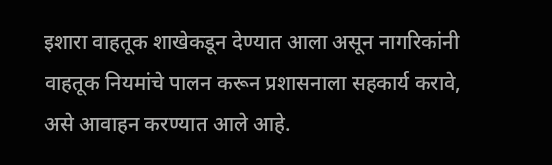इशारा वाहतूक शाखेकडून देण्यात आला असून नागरिकांनी वाहतूक नियमांचे पालन करून प्रशासनाला सहकार्य करावे, असे आवाहन करण्यात आले आहे.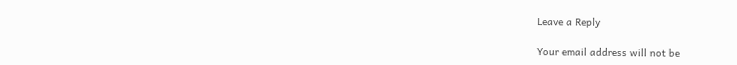Leave a Reply

Your email address will not be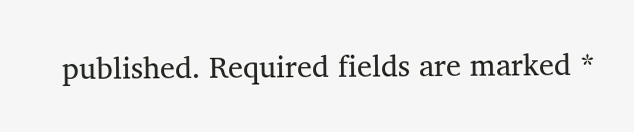published. Required fields are marked *